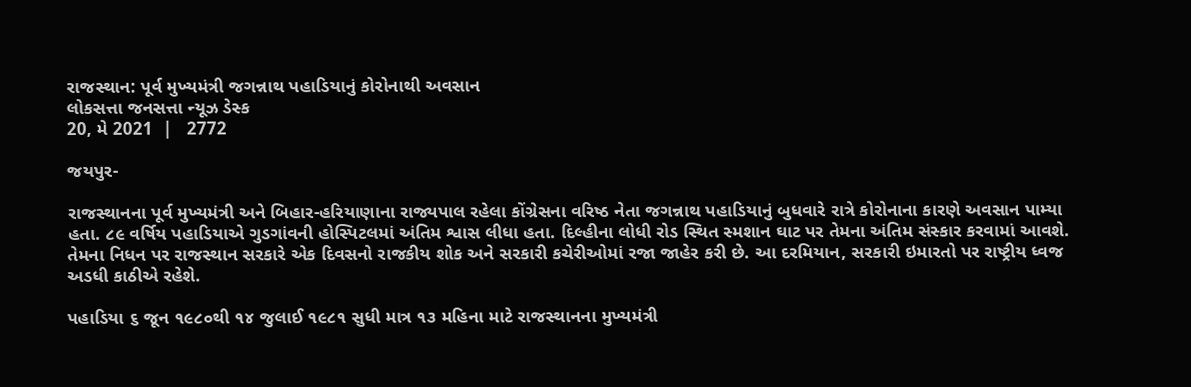રાજસ્થાન: પૂર્વ મુખ્યમંત્રી જગન્નાથ પહાડિયાનું કોરોનાથી અવસાન
લોકસત્તા જનસત્તા ન્યૂઝ ડેસ્ક
20, મે 2021  |   2772

જયપુર-

રાજસ્થાનના પૂર્વ મુખ્યમંત્રી અને બિહાર-હરિયાણાના રાજ્યપાલ રહેલા કોંગ્રેસના વરિષ્ઠ નેતા જગન્નાથ પહાડિયાનું બુધવારે રાત્રે કોરોનાના કારણે અવસાન પામ્યા હતા. ૮૯ વર્ષિય પહાડિયાએ ગુડગાંવની હોસ્પિટલમાં અંતિમ શ્વાસ લીધા હતા. દિલ્હીના લોધી રોડ સ્થિત સ્મશાન ઘાટ પર તેમના અંતિમ સંસ્કાર કરવામાં આવશે. તેમના નિધન પર રાજસ્થાન સરકારે એક દિવસનો રાજકીય શોક અને સરકારી કચેરીઓમાં રજા જાહેર કરી છે. આ દરમિયાન, સરકારી ઇમારતો પર રાષ્ટ્રીય ધ્વજ અડધી કાઠીએ રહેશે.

પહાડિયા ૬ જૂન ૧૯૮૦થી ૧૪ જુલાઈ ૧૯૮૧ સુધી માત્ર ૧૩ મહિના માટે રાજસ્થાનના મુખ્યમંત્રી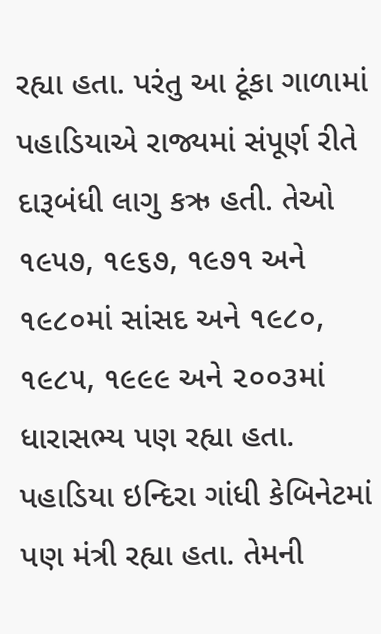રહ્યા હતા. પરંતુ આ ટૂંકા ગાળામાં પહાડિયાએ રાજ્યમાં સંપૂર્ણ રીતે દારૂબંધી લાગુ કઋ હતી. તેઓ ૧૯૫૭, ૧૯૬૭, ૧૯૭૧ અને ૧૯૮૦માં સાંસદ અને ૧૯૮૦, ૧૯૮૫, ૧૯૯૯ અને ૨૦૦૩માં ધારાસભ્ય પણ રહ્યા હતા. પહાડિયા ઇન્દિરા ગાંધી કેબિનેટમાં પણ મંત્રી રહ્યા હતા. તેમની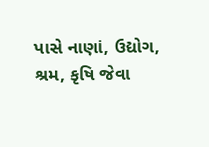પાસે નાણાં, ઉદ્યોગ, શ્રમ, કૃષિ જેવા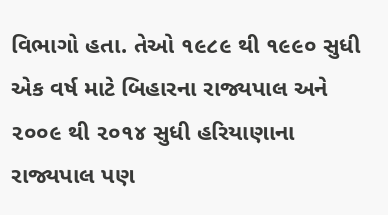વિભાગો હતા. તેઓ ૧૯૮૯ થી ૧૯૯૦ સુધી એક વર્ષ માટે બિહારના રાજ્યપાલ અને ૨૦૦૯ થી ૨૦૧૪ સુધી હરિયાણાના રાજ્યપાલ પણ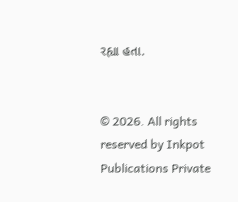રહ્યા હતા.


© 2026. All rights reserved by Inkpot Publications Private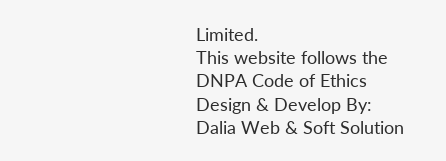Limited.
This website follows the DNPA Code of Ethics
Design & Develop By:
Dalia Web & Soft Solution